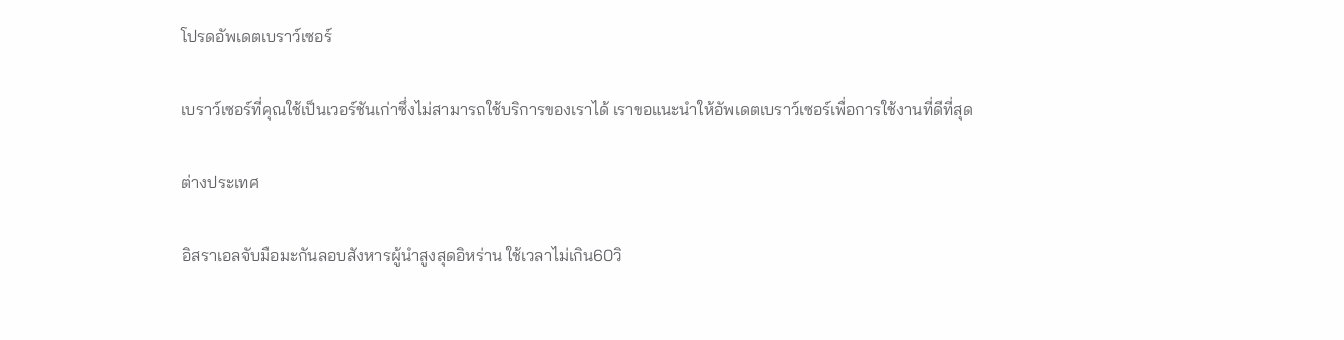โปรดอัพเดตเบราว์เซอร์

เบราว์เซอร์ที่คุณใช้เป็นเวอร์ชันเก่าซึ่งไม่สามารถใช้บริการของเราได้ เราขอแนะนำให้อัพเดตเบราว์เซอร์เพื่อการใช้งานที่ดีที่สุด

ต่างประเทศ

อิสราเอลจับมือมะกันลอบสังหารผู้นำสูงสุดอิหร่าน ใช้เวลาไม่เกิน60วิ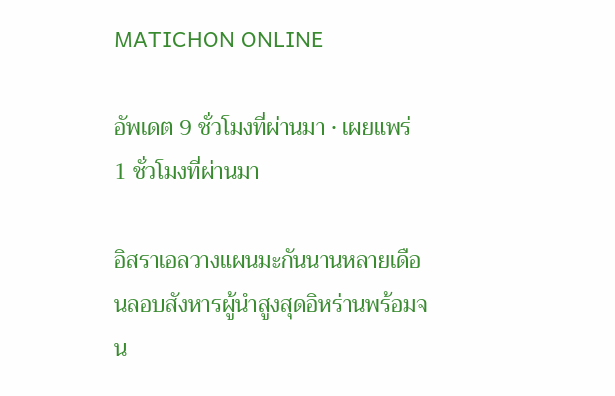MATICHON ONLINE

อัพเดต 9 ชั่วโมงที่ผ่านมา • เผยแพร่ 1 ชั่วโมงที่ผ่านมา

อิสราเอลวางแผนมะกันนานหลายเดือนลอบสังหารผู้นำสูงสุดอิหร่านพร้อมจน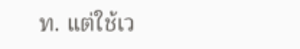ท. แต่ใช้เว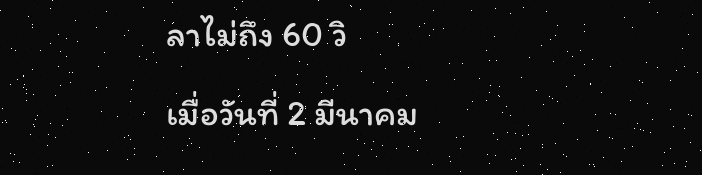ลาไม่ถึง 60 วิ

เมื่อวันที่ 2 มีนาคม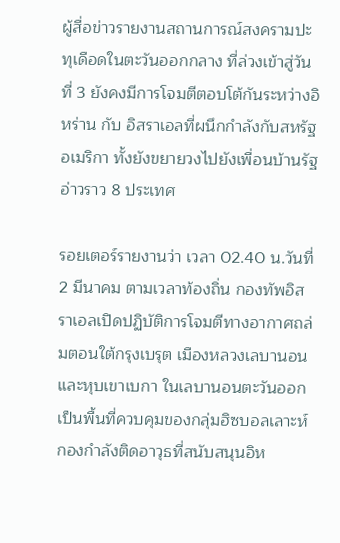ผู้สื่อข่าวรายงานสถานการณ์สงครามปะทุเดือดในตะวันออกกลาง ที่ล่วงเข้าสู่วันที่ 3 ยังคงมีการโจมตีตอบโต้กันระหว่างอิหร่าน กับ อิสราเอลที่ผนึกกำลังกับสหรัฐอเมริกา ทั้งยังขยายวงไปยังเพื่อนบ้านรัฐอ่าวราว 8 ประเทศ

รอยเตอร์รายงานว่า เวลา 02.40 น.วันที่ 2 มีนาคม ตามเวลาท้องถิ่น กองทัพอิสราเอลเปิดปฏิบัติการโจมตีทางอากาศถล่มตอนใต้กรุงเบรุต เมืองหลวงเลบานอน และหุบเขาเบกา ในเลบานอนตะวันออก เป็นพื้นที่ควบคุมของกลุ่มฮิซบอลเลาะห์ กองกำลังติดอาวุธที่สนับสนุนอิห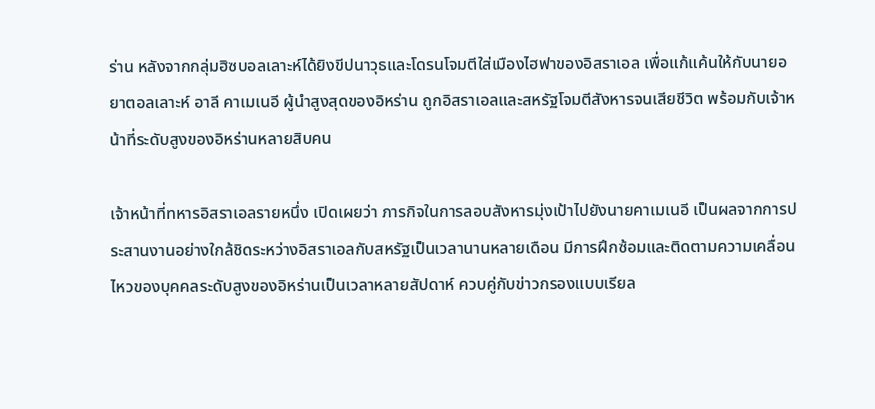ร่าน หลังจากกลุ่มฮิซบอลเลาะห์ได้ยิงขีปนาวุธและโดรนโจมตีใส่เมืองไฮฟาของอิสราเอล เพื่อแก้แค้นให้กับนายอยาตอลเลาะห์ อาลี คาเมเนอี ผู้นำสูงสุดของอิหร่าน ถูกอิสราเอลและสหรัฐโจมตีสังหารจนเสียชีวิต พร้อมกับเจ้าหน้าที่ระดับสูงของอิหร่านหลายสิบคน

เจ้าหน้าที่ทหารอิสราเอลรายหนึ่ง เปิดเผยว่า ภารกิจในการลอบสังหารมุ่งเป้าไปยังนายคาเมเนอี เป็นผลจากการประสานงานอย่างใกล้ชิดระหว่างอิสราเอลกับสหรัฐเป็นเวลานานหลายเดือน มีการฝึกซ้อมและติดตามความเคลื่อนไหวของบุคคลระดับสูงของอิหร่านเป็นเวลาหลายสัปดาห์ ควบคู่กับข่าวกรองแบบเรียล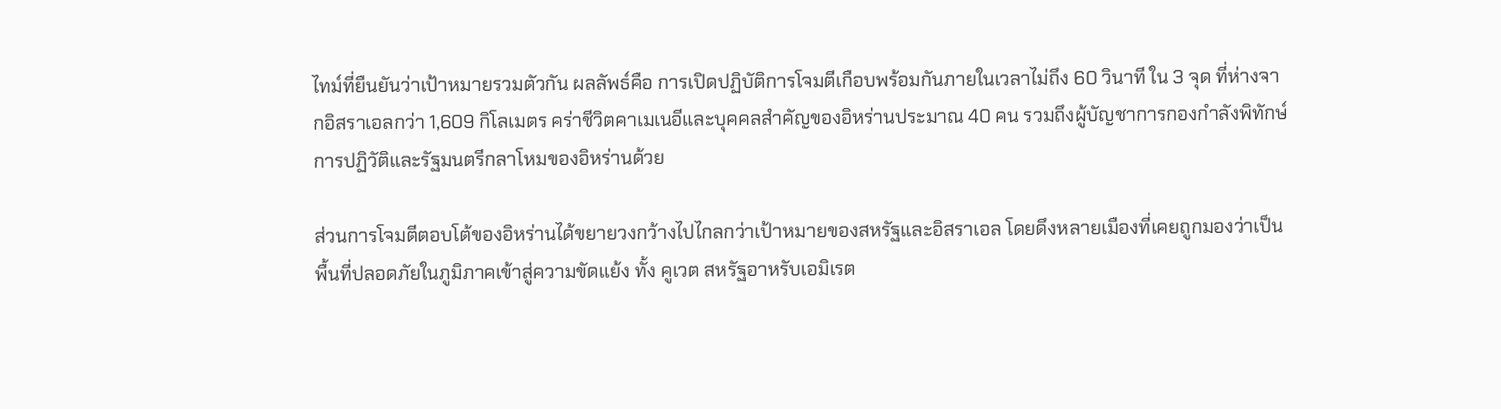ไทม์ที่ยืนยันว่าเป้าหมายรวมตัวกัน ผลลัพธ์คือ การเปิดปฏิบัติการโจมตีเกือบพร้อมกันภายในเวลาไม่ถึง 60 วินาที ใน 3 จุด ที่ห่างจากอิสราเอลกว่า 1,609 กิโลเมตร คร่าชีวิตคาเมเนอีและบุคคลสำคัญของอิหร่านประมาณ 40 คน รวมถึงผู้บัญชาการกองกำลังพิทักษ์การปฏิวัติและรัฐมนตรีกลาโหมของอิหร่านด้วย

ส่วนการโจมตีตอบโต้ของอิหร่านได้ขยายวงกว้างไปไกลกว่าเป้าหมายของสหรัฐและอิสราเอล โดยดึงหลายเมืองที่เคยถูกมองว่าเป็นพื้นที่ปลอดภัยในภูมิภาคเข้าสู่ความขัดแย้ง ทั้ง คูเวต สหรัฐอาหรับเอมิเรต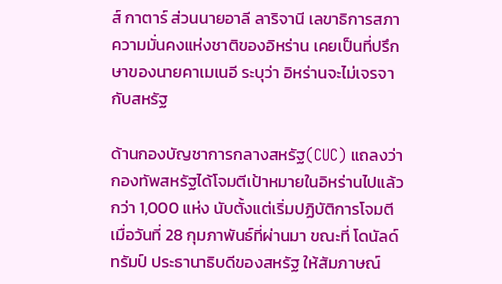ส์ กาตาร์ ส่วนนายอาลี ลาริจานี เลขาธิการสภาความมั่นคงแห่งชาติของอิหร่าน เคยเป็นที่ปรึกษาของนายคาเมเนอี ระบุว่า อิหร่านจะไม่เจรจากับสหรัฐ

ด้านกองบัญชาการกลางสหรัฐ(CUC) แถลงว่า กองทัพสหรัฐได้โจมตีเป้าหมายในอิหร่านไปแล้วกว่า 1,000 แห่ง นับตั้งแต่เริ่มปฏิบัติการโจมตีเมื่อวันที่ 28 กุมภาพันธ์ที่ผ่านมา ขณะที่ โดนัลด์ ทรัมป์ ประธานาธิบดีของสหรัฐ ให้สัมภาษณ์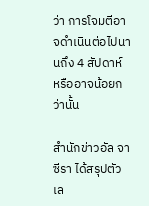ว่า การโจมตีอาจดำเนินต่อไปนานถึง 4 สัปดาห์ หรืออาจน้อยกว่านั้น

สำนักข่าวอัล จาซีรา ได้สรุปตัวเล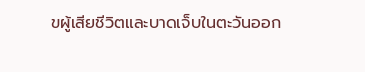ขผู้เสียชีวิตและบาดเจ็บในตะวันออก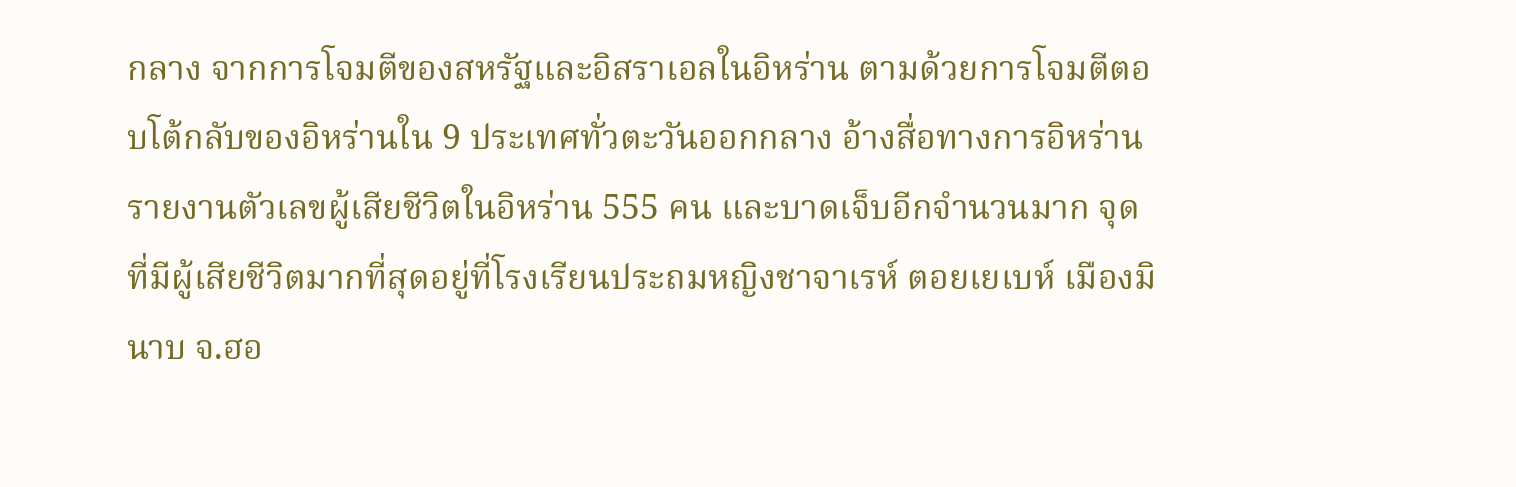กลาง จากการโจมตีของสหรัฐและอิสราเอลในอิหร่าน ตามด้วยการโจมตีตอบโต้กลับของอิหร่านใน 9 ประเทศทั่วตะวันออกกลาง อ้างสื่อทางการอิหร่านรายงานตัวเลขผู้เสียชีวิตในอิหร่าน 555 คน และบาดเจ็บอีกจำนวนมาก จุดที่มีผู้เสียชีวิตมากที่สุดอยู่ที่โรงเรียนประถมหญิงชาจาเรห์ ตอยเยเบห์ เมืองมินาบ จ.ฮอ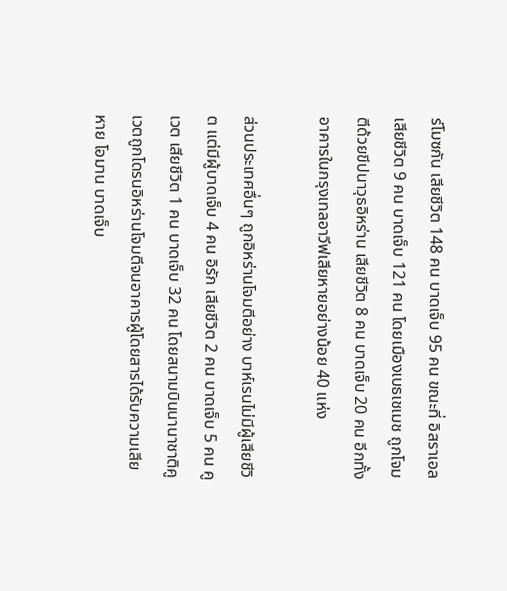ร์โมซกัน เสียชีวิต 148 คน บาดเจ็บ 95 คน ขณะที่ อิสราเอล เสียชีวิต 9 คน บาดเจ็บ 121 คน โดยเมืองเบธเชเมช ถูกโจมตีด้วยขีปนาวุธอิหร่าน เสียชีวิต 8 คน บาดเจ็บ 20 คน อีกทั้งอาคารในกรุงเทลอาวีฟเสียหายอย่างน้อย 40 แห่ง

ส่วนประเทศอื่นๆ ถูกอิหร่านโจมตีอย่าง บาห์เรนไม่มีผู้เสียชีวิต แต่มีผู้บาดเจ็บ 4 คน อิรัก เสียชีวิต 2 คน บาดเจ็บ 5 คน คูเวต เสียชีวิต 1 คน บาดเจ็บ 32 คน โดยสนามบินนานาชาติคูเวตถูกโดรนอิหร่านโจมตีจนอาคารผู้โดยสารได้รับความเสียหาย โอมาน บาดเจ็บ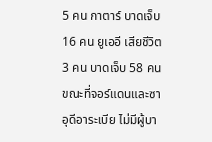5 คน กาตาร์ บาดเจ็บ 16 คน ยูเออี เสียชีวิต 3 คน บาดเจ็บ 58 คน ขณะที่จอร์แดนและซาอุดีอาระเบีย ไม่มีผู้บา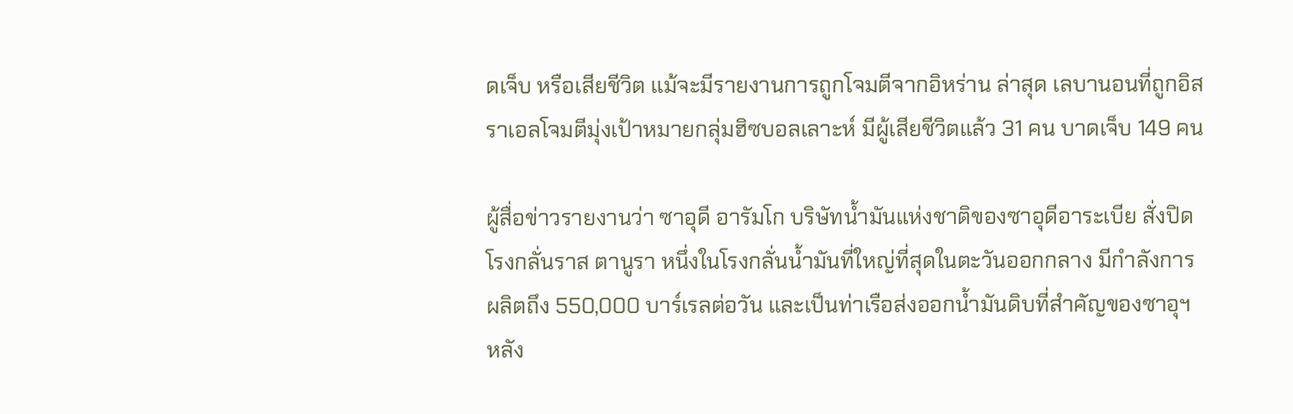ดเจ็บ หรือเสียชีวิต แม้จะมีรายงานการถูกโจมตีจากอิหร่าน ล่าสุด เลบานอนที่ถูกอิสราเอลโจมตีมุ่งเป้าหมายกลุ่มฮิซบอลเลาะห์ มีผู้เสียชีวิตแล้ว 31 คน บาดเจ็บ 149 คน

ผู้สื่อข่าวรายงานว่า ซาอุดี อารัมโก บริษัทน้ำมันแห่งชาติของซาอุดีอาระเบีย สั่งปิดโรงกลั่นราส ตานูรา หนึ่งในโรงกลั่นน้ำมันที่ใหญ่ที่สุดในตะวันออกกลาง มีกำลังการผลิตถึง 550,000 บาร์เรลต่อวัน และเป็นท่าเรือส่งออกน้ำมันดิบที่สำคัญของซาอุฯ หลัง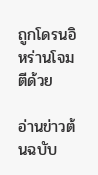ถูกโดรนอิหร่านโจมตีด้วย

อ่านข่าวต้นฉบับ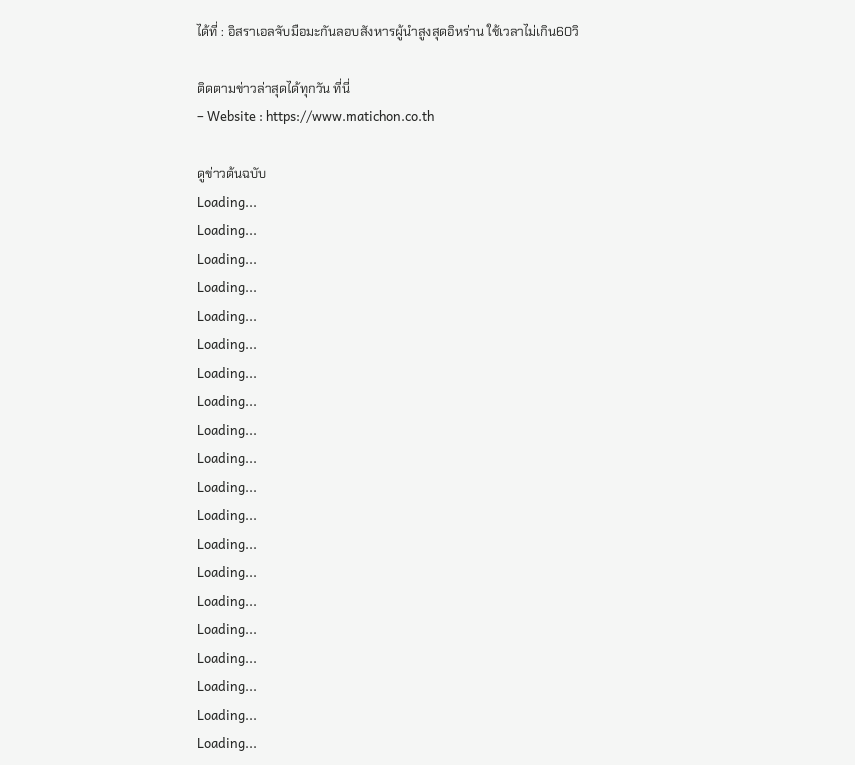ได้ที่ : อิสราเอลจับมือมะกันลอบสังหารผู้นำสูงสุดอิหร่าน ใช้เวลาไม่เกิน60วิ

ติดตามข่าวล่าสุดได้ทุกวัน ที่นี่
– Website : https://www.matichon.co.th

ดูข่าวต้นฉบับ
Loading...
Loading...
Loading...
Loading...
Loading...
Loading...
Loading...
Loading...
Loading...
Loading...
Loading...
Loading...
Loading...
Loading...
Loading...
Loading...
Loading...
Loading...
Loading...
Loading...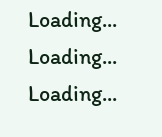Loading...
Loading...
Loading...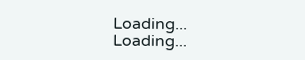Loading...
Loading...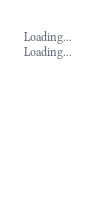Loading...
Loading...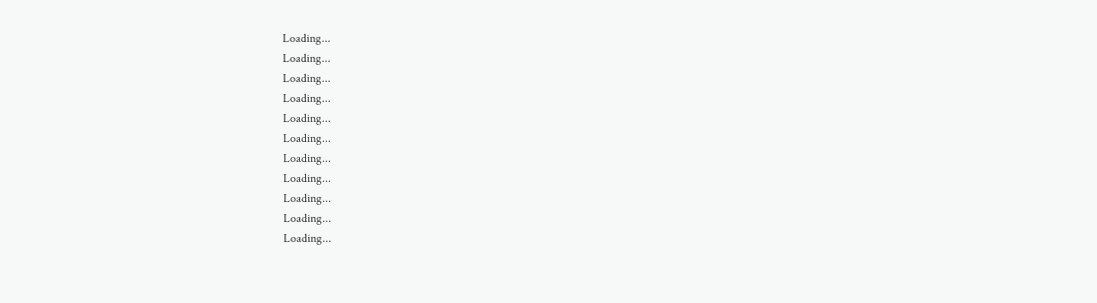Loading...
Loading...
Loading...
Loading...
Loading...
Loading...
Loading...
Loading...
Loading...
Loading...
Loading...